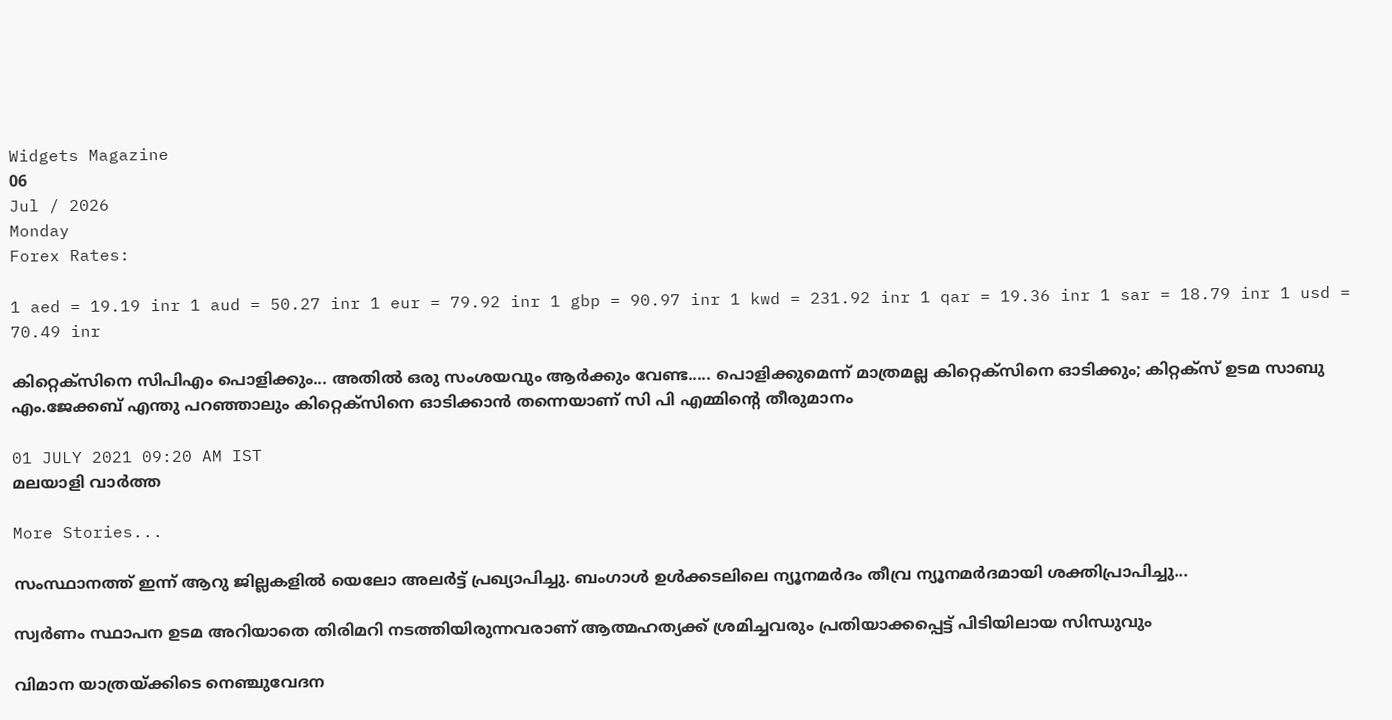Widgets Magazine
06
Jul / 2026
Monday
Forex Rates:

1 aed = 19.19 inr 1 aud = 50.27 inr 1 eur = 79.92 inr 1 gbp = 90.97 inr 1 kwd = 231.92 inr 1 qar = 19.36 inr 1 sar = 18.79 inr 1 usd = 70.49 inr

കിറ്റെക്‌സിനെ സിപിഎം പൊളിക്കും... അതില്‍ ഒരു സംശയവും ആര്‍ക്കും വേണ്ട..... പൊളിക്കുമെന്ന് മാത്രമല്ല കിറ്റെക്‌സിനെ ഓടിക്കും; കിറ്റക്‌സ് ഉടമ സാബു എം.ജേക്കബ് എന്തു പറഞ്ഞാലും കിറ്റെക്‌സിനെ ഓടിക്കാന്‍ തന്നെയാണ് സി പി എമ്മിന്റെ തീരുമാനം

01 JULY 2021 09:20 AM IST
മലയാളി വാര്‍ത്ത

More Stories...

സംസ്ഥാനത്ത് ഇന്ന് ആറു ജില്ലകളില്‍ യെലോ അലര്‍ട്ട് പ്രഖ്യാപിച്ചു. ബംഗാള്‍ ഉള്‍ക്കടലിലെ ന്യൂനമര്‍ദം തീവ്ര ന്യൂനമര്‍ദമായി ശക്തിപ്രാപിച്ചു...

സ്വര്‍ണം സ്ഥാപന ഉടമ അറിയാതെ തിരിമറി നടത്തിയിരുന്നവരാണ് ആത്മഹത്യക്ക് ശ്രമിച്ചവരും പ്രതിയാക്കപ്പെട്ട് പിടിയിലായ സിന്ധുവും

വിമാന യാത്രയ്ക്കിടെ നെഞ്ചുവേദന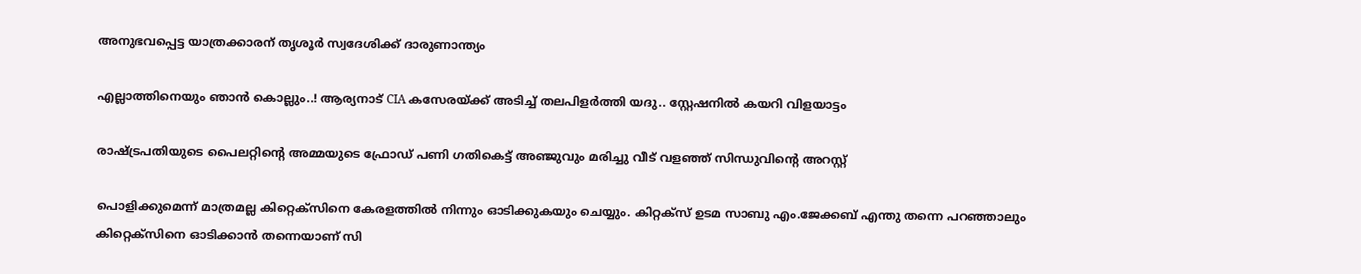അനുഭവപ്പെട്ട യാത്രക്കാരന് തൃശൂര്‍ സ്വദേശിക്ക് ദാരുണാന്ത്യം

എല്ലാത്തിനെയും ഞാൻ കൊല്ലും..! ആര്യനാട് CIA കസേരയ്ക്ക് അടിച്ച് തലപിളർത്തി യദു.. സ്റ്റേഷനിൽ കയറി വിളയാട്ടം

രാഷ്ട്രപതിയുടെ പൈലറ്റിന്റെ അമ്മയുടെ ഫ്രോഡ് പണി ഗതികെട്ട് അഞ്ജുവും മരിച്ചു വീട് വളഞ്ഞ് സിന്ധുവിന്റെ അറസ്റ്റ്

പൊളിക്കുമെന്ന് മാത്രമല്ല കിറ്റെക്‌സിനെ കേരളത്തില്‍ നിന്നും ഓടിക്കുകയും ചെയ്യും. കിറ്റക്‌സ് ഉടമ സാബു എം.ജേക്കബ് എന്തു തന്നെ പറഞ്ഞാലും കിറ്റെക്‌സിനെ ഓടിക്കാന്‍ തന്നെയാണ് സി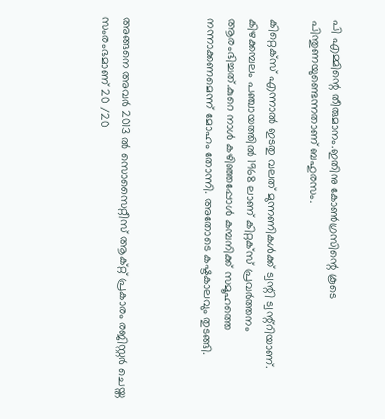പി എമ്മിന്റെ തീരുമാനം.ഇതിനു കോണ്‍ഗ്രസിന്റെ കൂടെ പിന്തുണയുണ്ടെന്നതാണ് ബഹുരസം.

കിറ്റെക്‌സ് എന്നാല്‍ ഇടതു വലത് മുന്നണികള്‍ക്ക് ട്വന്റി ട്വന്റ്റിയാണ്. കിഴക്കമ്പലം പഞ്ചായത്തില്‍ 1968 ലാണ് കിറ്റക്‌സ് പ്രവര്‍ത്തനം ആരംഭിച്ചത്.കുറെ നാള്‍ കഴിഞ്ഞപ്പോള്‍ കമ്പനിക്ക് സമൂഹത്തെ നന്നാക്കണമെന്ന് മോഹം തോന്നി. അതോടെ കഷ്ടകാലവും തുടങ്ങി.



അങ്ങനെ അവര്‍ 2013 ല്‍ സൊസൈറ്റീസ് ആക്റ്റ് പ്രകാരം രജിസ്റ്റര്‍ ചെയ്ത സംരംഭമാണ് 20 /20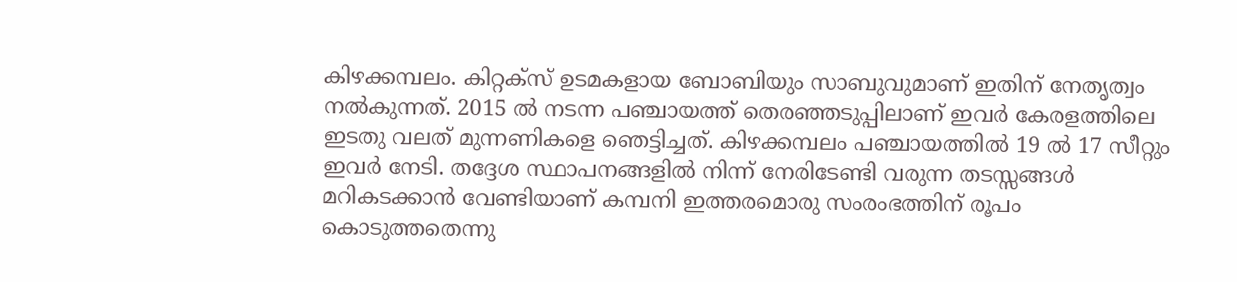കിഴക്കമ്പലം. കിറ്റക്‌സ് ഉടമകളായ ബോബിയും സാബുവുമാണ് ഇതിന് നേതൃത്വം നല്‍കുന്നത്. 2015 ല്‍ നടന്ന പഞ്ചായത്ത് തെരഞ്ഞടുപ്പിലാണ് ഇവര്‍ കേരളത്തിലെ ഇടതു വലത് മുന്നണികളെ ഞെട്ടിച്ചത്. കിഴക്കമ്പലം പഞ്ചായത്തില്‍ 19 ല്‍ 17 സീറ്റും ഇവര്‍ നേടി. തദ്ദേശ സ്ഥാപനങ്ങളില്‍ നിന്ന് നേരിടേണ്ടി വരുന്ന തടസ്സങ്ങള്‍ മറികടക്കാന്‍ വേണ്ടിയാണ് കമ്പനി ഇത്തരമൊരു സംരംഭത്തിന് രൂപം കൊടുത്തതെന്നു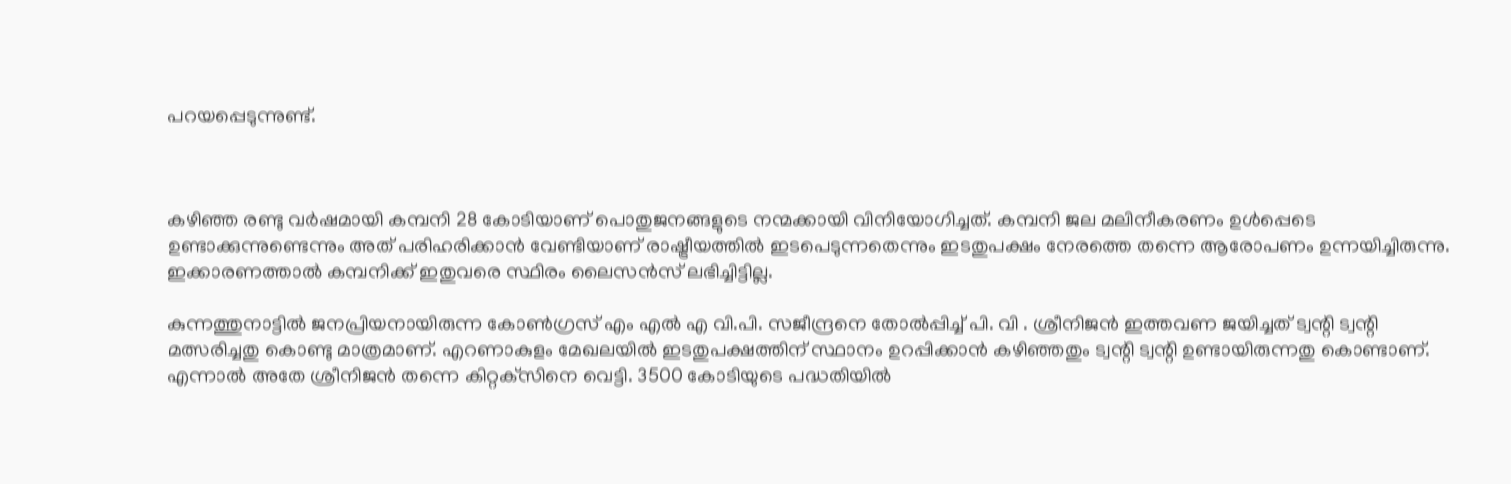പറയപ്പെടുന്നുണ്ട്.



കഴിഞ്ഞ രണ്ടു വര്‍ഷമായി കമ്പനി 28 കോടിയാണ് പൊതുജനങ്ങളുടെ നന്മക്കായി വിനിയോഗിച്ചത്. കമ്പനി ജല മലിനീകരണം ഉള്‍പ്പെടെ ഉണ്ടാക്കുന്നുണ്ടെന്നും അത് പരിഹരിക്കാന്‍ വേണ്ടിയാണ് രാഷ്ട്രീയത്തില്‍ ഇടപെടുന്നതെന്നും ഇടതുപക്ഷം നേരത്തെ തന്നെ ആരോപണം ഉന്നയിച്ചിരുന്നു. ഇക്കാരണത്താല്‍ കമ്പനിക്ക് ഇതുവരെ സ്ഥിരം ലൈസന്‍സ് ലഭിച്ചിട്ടില്ല.

കുന്നത്തുനാട്ടില്‍ ജനപ്രിയനായിരുന്ന കോണ്‍ഗ്രസ് എം എല്‍ എ വി.പി. സജീന്ദ്രനെ തോല്‍പ്പിച്ച് പി. വി . ശ്രീനിജന്‍ ഇത്തവണ ജയിച്ചത് ട്വന്റി ട്വന്റി മത്സരിച്ചതു കൊണ്ടു മാത്രമാണ്. എറണാകുളം മേഖലയില്‍ ഇടതുപക്ഷത്തിന് സ്ഥാനം ഉറപ്പിക്കാന്‍ കഴിഞ്ഞതും ട്വന്റി ട്വന്റി ഉണ്ടായിരുന്നതു കൊണ്ടാണ്. എന്നാല്‍ അതേ ശ്രീനിജന്‍ തന്നെ കിറ്റക്‌സിനെ വെട്ടി. 3500 കോടിയുടെ പദ്ധതിയില്‍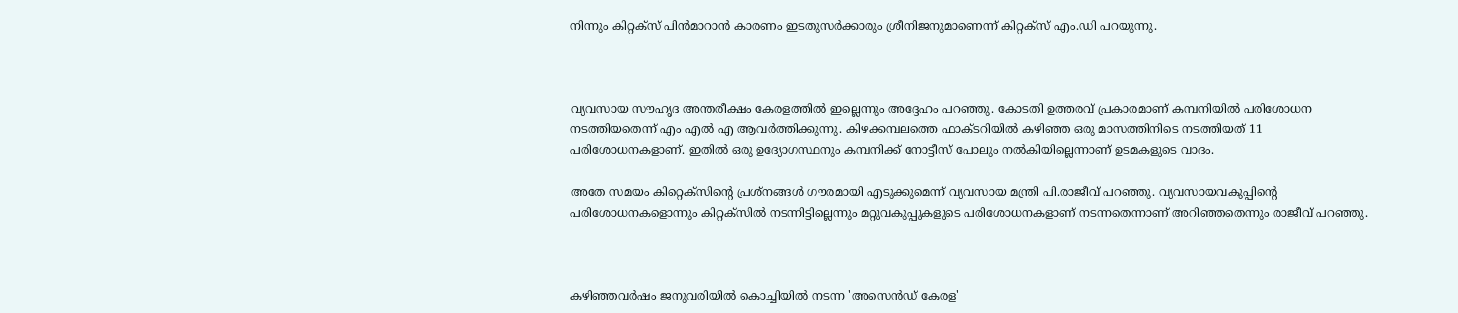നിന്നും കിറ്റക്‌സ് പിന്‍മാറാന്‍ കാരണം ഇടതുസര്‍ക്കാരും ശ്രീനിജനുമാണെന്ന് കിറ്റക്‌സ് എം.ഡി പറയുന്നു.



വ്യവസായ സൗഹൃദ അന്തരീക്ഷം കേരളത്തില്‍ ഇല്ലെന്നും അദ്ദേഹം പറഞ്ഞു. കോടതി ഉത്തരവ് പ്രകാരമാണ് കമ്പനിയില്‍ പരിശോധന നടത്തിയതെന്ന് എം എല്‍ എ ആവര്‍ത്തിക്കുന്നു. കിഴക്കമ്പലത്തെ ഫാക്ടറിയില്‍ കഴിഞ്ഞ ഒരു മാസത്തിനിടെ നടത്തിയത് 11 പരിശോധനകളാണ്. ഇതില്‍ ഒരു ഉദ്യോഗസ്ഥനും കമ്പനിക്ക് നോട്ടീസ് പോലും നല്‍കിയില്ലെന്നാണ് ഉടമകളുടെ വാദം.

അതേ സമയം കിറ്റെക്‌സിന്റെ പ്രശ്‌നങ്ങള്‍ ഗൗരമായി എടുക്കുമെന്ന് വ്യവസായ മന്ത്രി പി.രാജീവ് പറഞ്ഞു. വ്യവസായവകുപ്പിന്റെ പരിശോധനകളൊന്നും കിറ്റക്‌സില്‍ നടന്നിട്ടില്ലെന്നും മറ്റുവകുപ്പുകളുടെ പരിശോധനകളാണ് നടന്നതെന്നാണ് അറിഞ്ഞതെന്നും രാജീവ് പറഞ്ഞു.



കഴിഞ്ഞവര്‍ഷം ജനുവരിയില്‍ കൊച്ചിയില്‍ നടന്ന 'അസെന്‍ഡ് കേരള'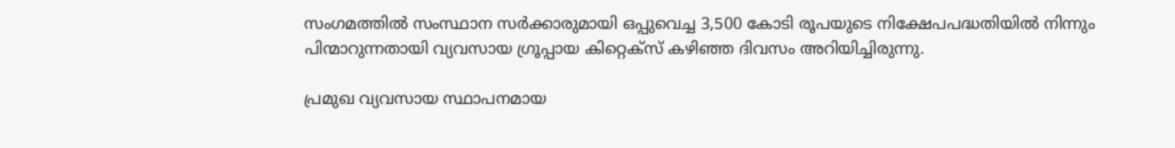സംഗമത്തില്‍ സംസ്ഥാന സര്‍ക്കാരുമായി ഒപ്പുവെച്ച 3,500 കോടി രൂപയുടെ നിക്ഷേപപദ്ധതിയില്‍ നിന്നും പിന്മാറുന്നതായി വ്യവസായ ഗ്രൂപ്പായ കിറ്റെക്‌സ് കഴിഞ്ഞ ദിവസം അറിയിച്ചിരുന്നു.

പ്രമുഖ വ്യവസായ സ്ഥാപനമായ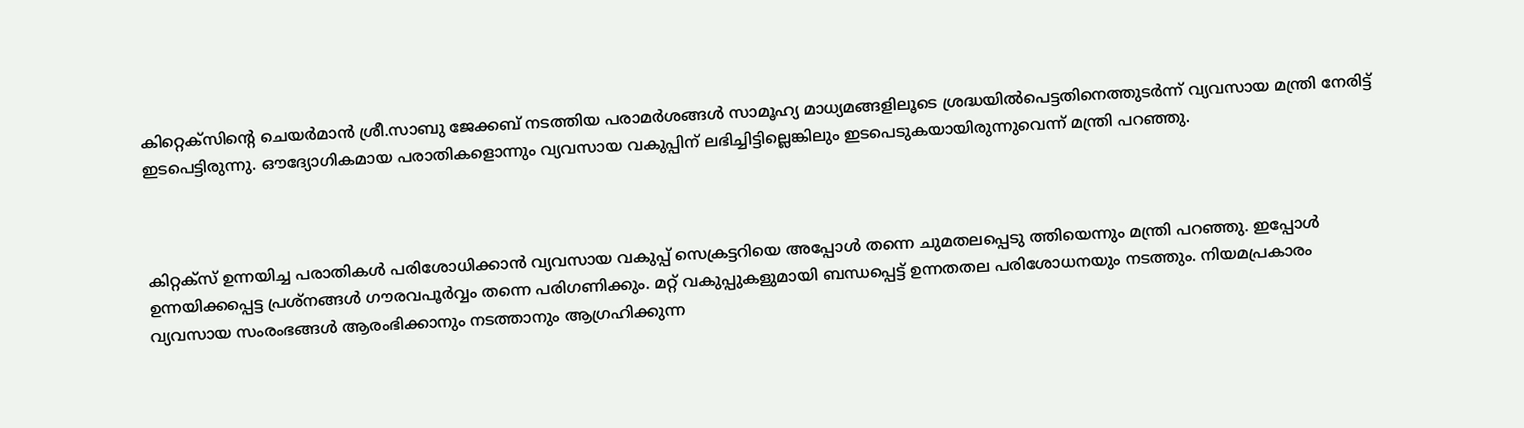കിറ്റെക്‌സിന്റെ ചെയര്‍മാന്‍ ശ്രീ.സാബു ജേക്കബ് നടത്തിയ പരാമര്‍ശങ്ങള്‍ സാമൂഹ്യ മാധ്യമങ്ങളിലൂടെ ശ്രദ്ധയില്‍പെട്ടതിനെത്തുടര്‍ന്ന് വ്യവസായ മന്ത്രി നേരിട്ട് ഇടപെട്ടിരുന്നു. ഔദ്യോഗികമായ പരാതികളൊന്നും വ്യവസായ വകുപ്പിന് ലഭിച്ചിട്ടില്ലെങ്കിലും ഇടപെടുകയായിരുന്നുവെന്ന് മന്ത്രി പറഞ്ഞു.



കിറ്റക്‌സ് ഉന്നയിച്ച പരാതികള്‍ പരിശോധിക്കാന്‍ വ്യവസായ വകുപ്പ് സെക്രട്ടറിയെ അപ്പോള്‍ തന്നെ ചുമതലപ്പെടു ത്തിയെന്നും മന്ത്രി പറഞ്ഞു. ഇപ്പോള്‍ ഉന്നയിക്കപ്പെട്ട പ്രശ്‌നങ്ങള്‍ ഗൗരവപൂര്‍വ്വം തന്നെ പരിഗണിക്കും. മറ്റ് വകുപ്പുകളുമായി ബന്ധപ്പെട്ട് ഉന്നതതല പരിശോധനയും നടത്തും. നിയമപ്രകാരം വ്യവസായ സംരംഭങ്ങള്‍ ആരംഭിക്കാനും നടത്താനും ആഗ്രഹിക്കുന്ന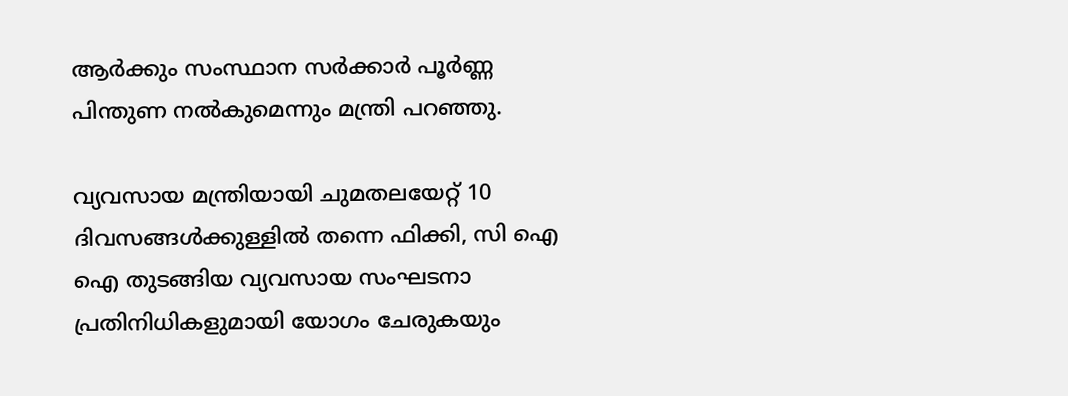ആര്‍ക്കും സംസ്ഥാന സര്‍ക്കാര്‍ പൂര്‍ണ്ണ പിന്തുണ നല്‍കുമെന്നും മന്ത്രി പറഞ്ഞു.

വ്യവസായ മന്ത്രിയായി ചുമതലയേറ്റ് 10 ദിവസങ്ങള്‍ക്കുള്ളില്‍ തന്നെ ഫിക്കി, സി ഐ ഐ തുടങ്ങിയ വ്യവസായ സംഘടനാ പ്രതിനിധികളുമായി യോഗം ചേരുകയും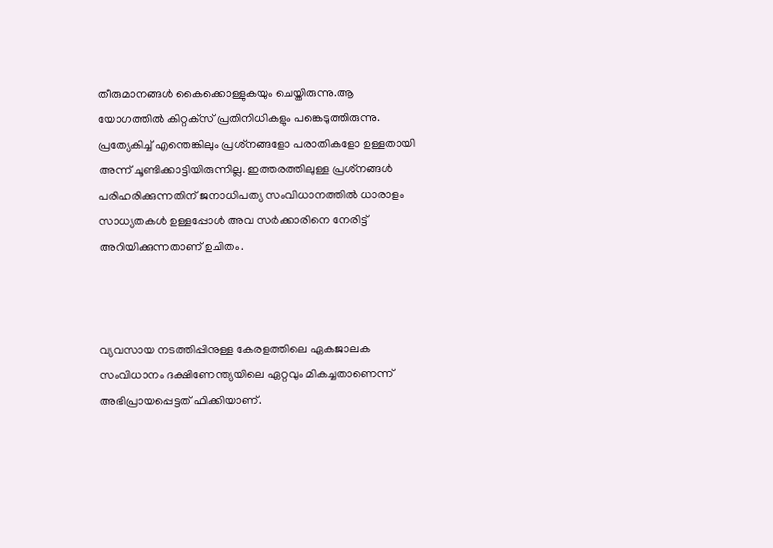തീരുമാനങ്ങള്‍ കൈക്കൊള്ളുകയും ചെയ്തിരുന്നു.ആ യോഗത്തില്‍ കിറ്റക്‌സ് പ്രതിനിധികളും പങ്കെടുത്തിരുന്നു. പ്രത്യേകിച്ച് എന്തെങ്കിലും പ്രശ്‌നങ്ങളോ പരാതികളോ ഉള്ളതായി അന്ന് ചൂണ്ടിക്കാട്ടിയിരുന്നില്ല. ഇത്തരത്തിലുള്ള പ്രശ്‌നങ്ങള്‍ പരിഹരിക്കുന്നതിന് ജനാധിപത്യ സംവിധാനത്തില്‍ ധാരാളം സാധ്യതകള്‍ ഉള്ളപ്പോള്‍ അവ സര്‍ക്കാരിനെ നേരിട്ട് അറിയിക്കുന്നതാണ് ഉചിതം.



വ്യവസായ നടത്തിപ്പിനുള്ള കേരളത്തിലെ ഏകജാലക സംവിധാനം ദക്ഷിണേന്ത്യയിലെ ഏറ്റവും മികച്ചതാണെന്ന് അഭിപ്രായപ്പെട്ടത് ഫിക്കിയാണ്.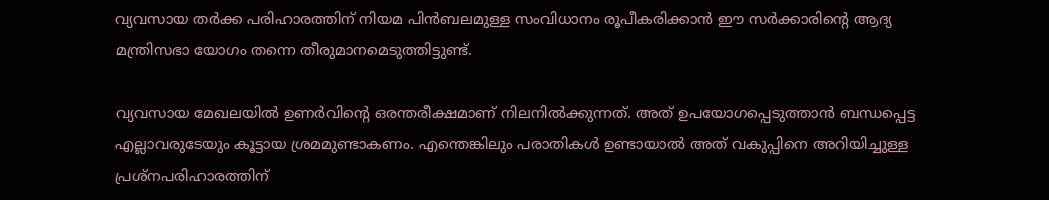വ്യവസായ തര്‍ക്ക പരിഹാരത്തിന് നിയമ പിന്‍ബലമുള്ള സംവിധാനം രൂപീകരിക്കാന്‍ ഈ സര്‍ക്കാരിന്റെ ആദ്യ മന്ത്രിസഭാ യോഗം തന്നെ തീരുമാനമെടുത്തിട്ടുണ്ട്.

വ്യവസായ മേഖലയില്‍ ഉണര്‍വിന്റെ ഒരന്തരീക്ഷമാണ് നിലനില്‍ക്കുന്നത്. അത് ഉപയോഗപ്പെടുത്താന്‍ ബന്ധപ്പെട്ട എല്ലാവരുടേയും കൂട്ടായ ശ്രമമുണ്ടാകണം. എന്തെങ്കിലും പരാതികള്‍ ഉണ്ടായാല്‍ അത് വകുപ്പിനെ അറിയിച്ചുള്ള പ്രശ്‌നപരിഹാരത്തിന്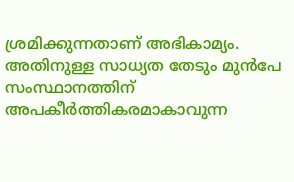ശ്രമിക്കുന്നതാണ് അഭികാമ്യം. അതിനുള്ള സാധ്യത തേടും മുന്‍പേ സംസ്ഥാനത്തിന് അപകീര്‍ത്തികരമാകാവുന്ന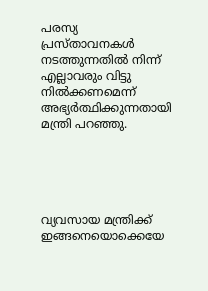പരസ്യ പ്രസ്താവനകള്‍ നടത്തുന്നതില്‍ നിന്ന് എല്ലാവരും വിട്ടു നില്‍ക്കണമെന്ന് അഭ്യര്‍ത്ഥിക്കുന്നതായി മന്ത്രി പറഞ്ഞു.





വ്യവസായ മന്ത്രിക്ക് ഇങ്ങനെയൊക്കെയേ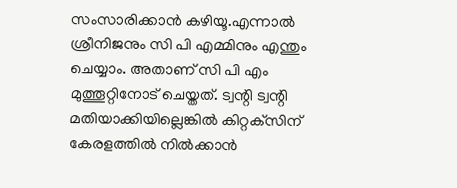സംസാരിക്കാന്‍ കഴിയൂ.എന്നാല്‍ ശ്രീനിജനും സി പി എമ്മിനും എന്തും ചെയ്യാം. അതാണ് സി പി എം മുത്തൂറ്റിനോട് ചെയ്തത്. ട്വന്റി ട്വന്റി മതിയാക്കിയില്ലെങ്കില്‍ കിറ്റക്‌സിന് കേരളത്തില്‍ നില്‍ക്കാന്‍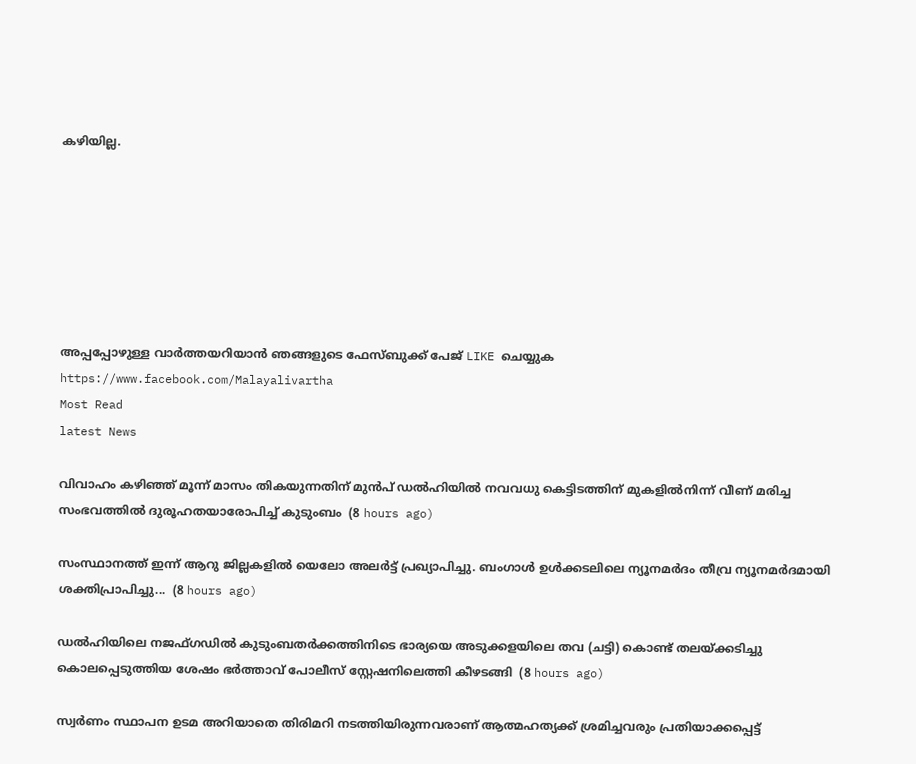കഴിയില്ല.







അപ്പപ്പോഴുള്ള വാര്‍ത്തയറിയാന്‍ ഞങ്ങളുടെ ഫേസ്‌ബുക്ക്‌ പേജ് LIKE ചെയ്യുക
https://www.facebook.com/Malayalivartha
Most Read
latest News

വിവാഹം കഴിഞ്ഞ് മൂന്ന് മാസം തികയുന്നതിന് മുൻപ് ഡൽഹിയിൽ നവവധു കെട്ടിടത്തിന് മുകളിൽനിന്ന് വീണ് മരിച്ച സംഭവത്തിൽ ദുരൂഹതയാരോപിച്ച് കുടുംബം  (8 hours ago)

സംസ്ഥാനത്ത് ഇന്ന് ആറു ജില്ലകളില്‍ യെലോ അലര്‍ട്ട് പ്രഖ്യാപിച്ചു. ബംഗാള്‍ ഉള്‍ക്കടലിലെ ന്യൂനമര്‍ദം തീവ്ര ന്യൂനമര്‍ദമായി ശക്തിപ്രാപിച്ചു...  (8 hours ago)

ഡൽഹിയിലെ നജഫ്ഗഡിൽ കുടുംബതർക്കത്തിനിടെ ഭാര്യയെ അടുക്കളയിലെ തവ (ചട്ടി) കൊണ്ട് തലയ്ക്കടിച്ചു കൊലപ്പെടുത്തിയ ശേഷം ഭർത്താവ് പോലീസ് സ്റ്റേഷനിലെത്തി കീഴടങ്ങി  (8 hours ago)

സ്വര്‍ണം സ്ഥാപന ഉടമ അറിയാതെ തിരിമറി നടത്തിയിരുന്നവരാണ് ആത്മഹത്യക്ക് ശ്രമിച്ചവരും പ്രതിയാക്കപ്പെട്ട്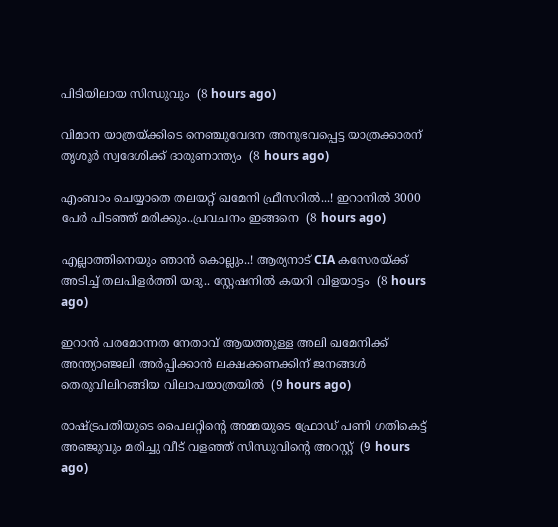പിടിയിലായ സിന്ധുവും  (8 hours ago)

വിമാന യാത്രയ്ക്കിടെ നെഞ്ചുവേദന അനുഭവപ്പെട്ട യാത്രക്കാരന് തൃശൂര്‍ സ്വദേശിക്ക് ദാരുണാന്ത്യം  (8 hours ago)

എംബാം ചെയ്യാതെ തലയറ്റ് ഖമേനി ഫ്രീസറിൽ...! ഇറാനിൽ 3000 പേർ പിടഞ്ഞ് മരിക്കും..പ്രവചനം ഇങ്ങനെ  (8 hours ago)

എല്ലാത്തിനെയും ഞാൻ കൊല്ലും..! ആര്യനാട് CIA കസേരയ്ക്ക് അടിച്ച് തലപിളർത്തി യദു.. സ്റ്റേഷനിൽ കയറി വിളയാട്ടം  (8 hours ago)

ഇറാന്‍ പരമോന്നത നേതാവ് ആയത്തുള്ള അലി ഖമേനിക്ക് അന്ത്യാഞ്ജലി അര്‍പ്പിക്കാന്‍ ലക്ഷക്കണക്കിന് ജനങ്ങള്‍ തെരുവിലിറങ്ങിയ വിലാപയാത്രയില്‍  (9 hours ago)

രാഷ്ട്രപതിയുടെ പൈലറ്റിന്റെ അമ്മയുടെ ഫ്രോഡ് പണി ഗതികെട്ട് അഞ്ജുവും മരിച്ചു വീട് വളഞ്ഞ് സിന്ധുവിന്റെ അറസ്റ്റ്  (9 hours ago)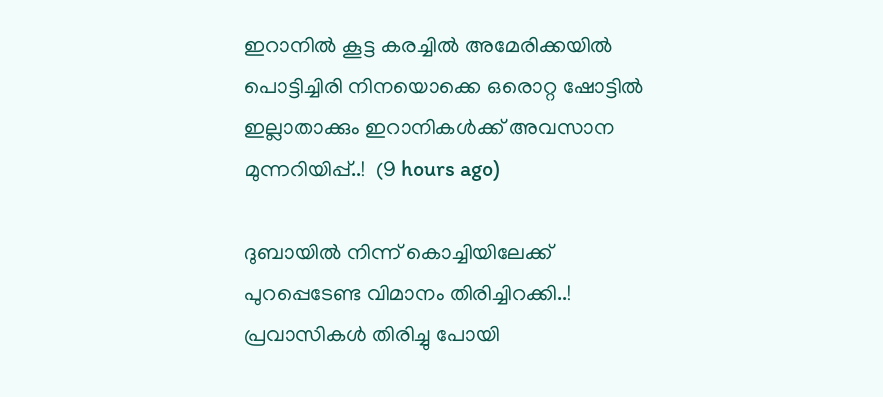ഇറാനിൽ കൂട്ട കരച്ചിൽ അമേരിക്കയിൽ പൊട്ടിച്ചിരി നിനയൊക്കെ ഒരൊറ്റ ഷോട്ടിൽ ഇല്ലാതാക്കും ഇറാനികൾക്ക് അവസാന മുന്നറിയിപ്പ്..!  (9 hours ago)

ദുബായിൽ നിന്ന് കൊച്ചിയിലേക്ക് പുറപ്പെടേണ്ട വിമാനം തിരിച്ചിറക്കി..! പ്രവാസികൾ തിരിച്ചു പോയി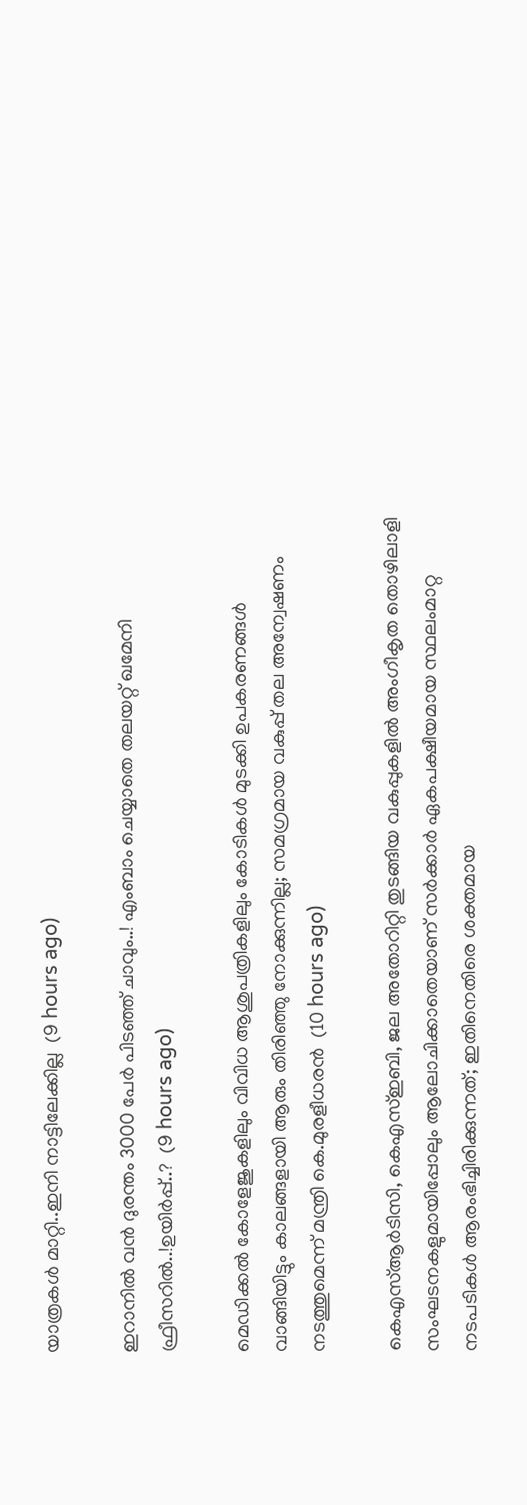യാത്രകൾ മാറ്റി..ഇനി നാട്ടിലേക്കില്ല  (9 hours ago)

ഇറാനിൽ വൻ ദുരന്തം 3000 പേർ പിടഞ്ഞ് ചാവും..! എംബാം ചെയ്യാതെ തലയറ്റ് ഖമേനി ഫ്രീസറിൽ..!ഉയിർപ്പ്..?  (9 hours ago)

മെഡിക്കൽ കോളേജുകളിലും വിവിധ ആശുപത്രികളിലും കോടികൾ മുടക്കി ഉപകരണങ്ങൾ വാങ്ങിയിട്ടും കാലങ്ങളായി ആരും തിരിഞ്ഞു നോക്കുന്നില്ല; സമഗ്രമായ വകുപ്പ് തല അന്വേഷണം നടത്തുമെന്ന് മന്ത്രി കെ.മുരളീധരൻ  (10 hours ago)

കെഎസ്ആർടിസി, കെഎസ്ഇബി, ജല അതോറിറ്റി തുടങ്ങിയ വകുപ്പുകളിൽ അംഗീകൃത തൊഴിലാളി സംഘടനകളുമായിപ്പോലും ആലോചിക്കാതെയാണ് സർക്കാർ ഏകപക്ഷീയമായ സ്ഥലംമാറ്റ നടപടികൾ ആരംഭിച്ചിരിക്കുന്നത്; ഇതിനെതിരെ ശക്തമായ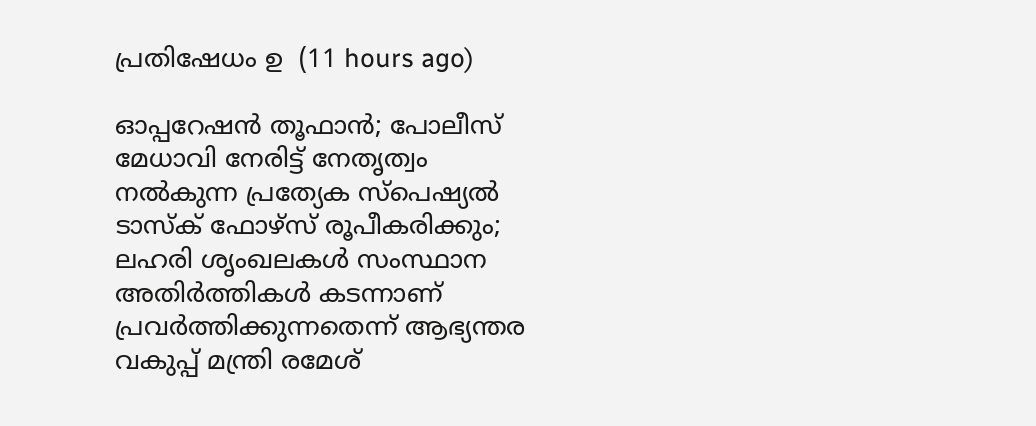പ്രതിഷേധം ഉ  (11 hours ago)

ഓപ്പറേഷൻ തൂഫാൻ; പോലീസ് മേധാവി നേരിട്ട്‌ നേതൃത്വം നൽകുന്ന പ്രത്യേക സ്പെഷ്യൽ ടാസ്‌ക് ഫോഴ്‌സ് രൂപീകരിക്കും; ലഹരി ശൃംഖലകൾ സംസ്ഥാന അതിർത്തികൾ കടന്നാണ് പ്രവർത്തിക്കുന്നതെന്ന് ആഭ്യന്തര വകുപ്പ് മന്ത്രി രമേശ്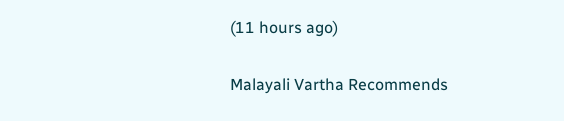(11 hours ago)

Malayali Vartha Recommends